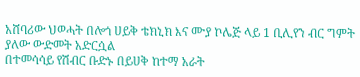አሸባሪው ህወሓት በሎጎ ሀይቅ ቴክኒክ እና ሙያ ኮሌጅ ላይ 1 ቢሊየን ብር ግምት ያለው ውድመት አድርሷል
በተመሳሳይ የሽብር ቡድኑ በይሀቅ ከተማ አራት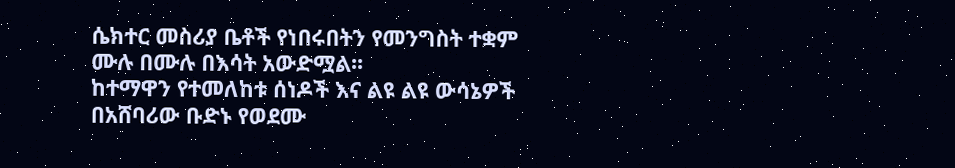ሴክተር መስሪያ ቤቶች የነበሩበትን የመንግስት ተቋም ሙሉ በሙሉ በእሳት አውድሟል፡፡
ከተማዋን የተመለከቱ ሰነዶች እና ልዩ ልዩ ውሳኔዎች በአሸባሪው ቡድኑ የወደሙ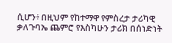ሲሆን፥ በዚህም የከተማዋ የምስረታ ታሪካዊ ቃለጉባኤ ጨምሮ የእስካሁን ታሪክ በሰነድነት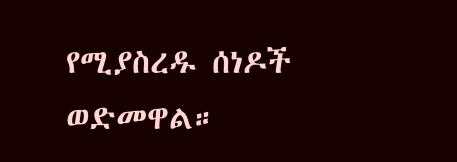የሚያስረዱ ሰነዶች ወድመዋል።